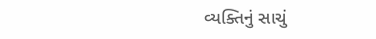વ્યક્તિનું સાચું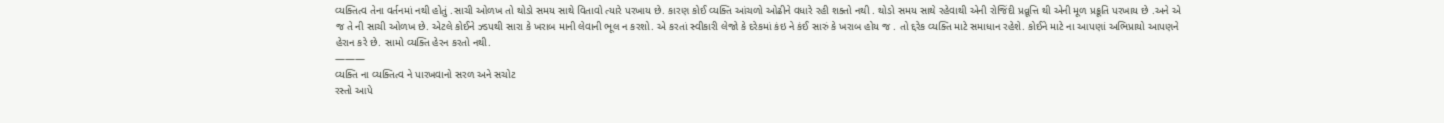વ્યક્તિત્વ તેના વર્તનમાં નથી હોતું .સાચી ઓળખ તો થોડો સમય સાથે વિતાવો ત્યારે પરખાય છે. કારણ કોઈ વ્યક્તિ આંચળો ઓઢીને વધારે રહી શક્તો નથી . થોડો સમય સાથે રહેવાથી એની રોજિંદી પ્રવ્રૂત્તિ થી એની મૂળ પ્રક્રૂતિ પરખાય છે .અને એ જ તે ની સાચી ઓળખ છે. એટલે કોઈને ઝ્ડપથી સારા કે ખરાબ માની લેવાની ભૂલ ન કરશો. એ કરતાં સ્વીકારી લેજો કે દરેકમાં કંઇ ને કંઈ સારું કે ખરાબ હોય જ . તો દ્દરેક વ્યક્તિ માટે સમાધાન રહેશે. કોઈને માટે ના આપણાં અભિપ્રાયો આપણને હેરાન કરે છે. સામો વ્યક્તિ હેરન કરતો નથી.
———
વ્યક્તિ ના વ્યક્તિત્વ ને પારખવાનો સરળ અને સચોટ
રસ્તો આપે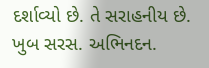દર્શાવ્યો છે. તે સરાહનીય છે.
ખુબ સરસ. અભિનદન.